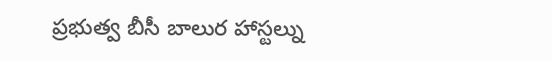ప్రభుత్వ బీసీ బాలుర హాస్టల్ను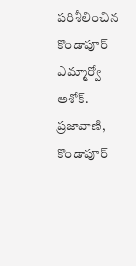పరిశీలించిన కొండాపూర్ ఎమ్మార్వో అశోక్.
ప్రజావాణి, కొండాపూర్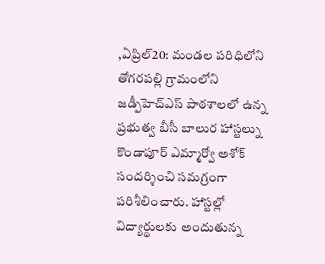,ఏప్రిల్20: మండల పరిధిలోని తోగరపల్లి గ్రామంలోని జడ్పీహెచ్ఎస్ పాఠశాలలో ఉన్న ప్రభుత్వ బీసీ బాలుర హాస్టల్ను కొండాపూర్ ఎమ్మార్వో అశోక్ సందర్శించి సమగ్రంగా పరిశీలించారు. హాస్టల్లో విద్యార్థులకు అందుతున్న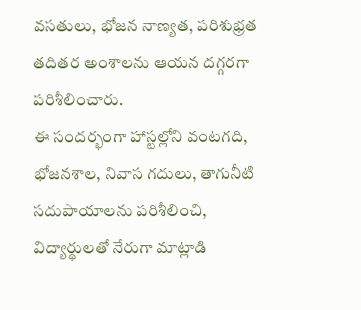వసతులు, భోజన నాణ్యత, పరిశుభ్రత తదితర అంశాలను ఆయన దగ్గరగా పరిశీలించారు.
ఈ సందర్భంగా హాస్టల్లోని వంటగది, భోజనశాల, నివాస గదులు, తాగునీటి సదుపాయాలను పరిశీలించి, విద్యార్థులతో నేరుగా మాట్లాడి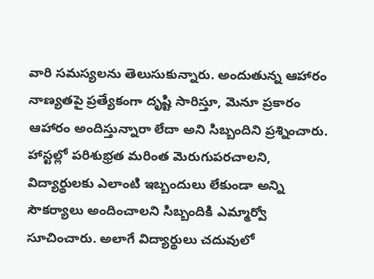వారి సమస్యలను తెలుసుకున్నారు. అందుతున్న ఆహారం నాణ్యతపై ప్రత్యేకంగా దృష్టి సారిస్తూ, మెనూ ప్రకారం ఆహారం అందిస్తున్నారా లేదా అని సిబ్బందిని ప్రశ్నించారు.
హాస్టల్లో పరిశుభ్రత మరింత మెరుగుపరచాలని, విద్యార్థులకు ఎలాంటి ఇబ్బందులు లేకుండా అన్ని సౌకర్యాలు అందించాలని సిబ్బందికి ఎమ్మార్వో సూచించారు. అలాగే విద్యార్థులు చదువులో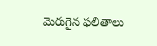మెరుగైన ఫలితాలు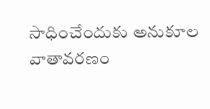సాధించేందుకు అనుకూల వాతావరణం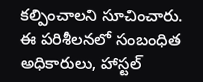కల్పించాలని సూచించారు.
ఈ పరిశీలనలో సంబంధిత అధికారులు, హాస్టల్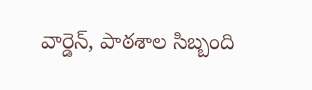వార్డెన్, పాఠశాల సిబ్బంది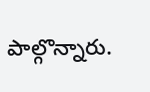పాల్గొన్నారు.